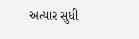અત્યાર સુધી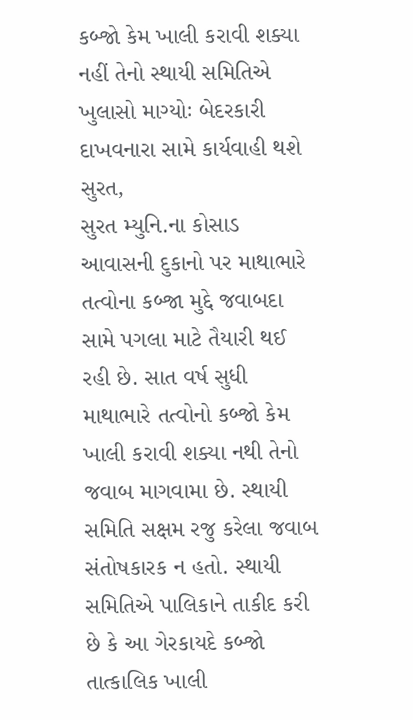કબ્જો કેમ ખાલી કરાવી શક્યા નહીં તેનો સ્થાયી સમિતિએ ખુલાસો માગ્યોઃ બેદરકારી દાખવનારા સામે કાર્યવાહી થશે
સુરત,
સુરત મ્યુનિ.ના કોસાડ આવાસની દુકાનો પર માથાભારે તત્વોના કબ્જા મુદ્દે જવાબદા સામે પગલા માટે તૈયારી થઈ રહી છે. સાત વર્ષ સુધી માથાભારે તત્વોનો કબ્જો કેમ ખાલી કરાવી શક્યા નથી તેનો જવાબ માગવામા છે. સ્થાયી સમિતિ સક્ષમ રજુ કરેલા જવાબ સંતોષકારક ન હતો. સ્થાયી સમિતિએ પાલિકાને તાકીદ કરી છે કે આ ગેરકાયદે કબ્જો તાત્કાલિક ખાલી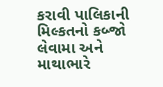કરાવી પાલિકાની મિલ્કતનો કબ્જો લેવામા અને માથાભારે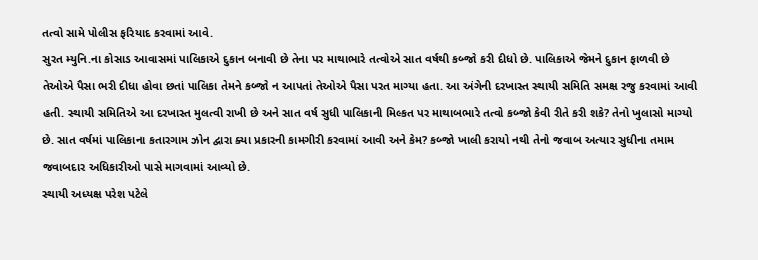તત્વો સામે પોલીસ ફરિયાદ કરવામાં આવે.
સુરત મ્યુનિ.ના કોસાડ આવાસમાં પાલિકાએ દુકાન બનાવી છે તેના પર માથાભારે તત્વોએ સાત વર્ષથી કબ્જો કરી દીધો છે. પાલિકાએ જેમને દુકાન ફાળવી છે તેઓએ પૈસા ભરી દીધા હોવા છતાં પાલિકા તેમને કબ્જો ન આપતાં તેઓએ પૈસા પરત માગ્યા હતા. આ અંગેની દરખાસ્ત સ્થાયી સમિતિ સમક્ષ રજુ કરવામાં આવી હતી. સ્થાયી સમિતિએ આ દરખાસ્ત મુલત્વી રાખી છે અને સાત વર્ષ સુધી પાલિકાની મિલ્કત પર માથાબભારે તત્વો કબ્જો કેવી રીતે કરી શકે? તેનો ખુલાસો માગ્યો છે. સાત વર્ષમાં પાલિકાના કતારગામ ઝોન દ્વારા ક્યા પ્રકારની કામગીરી કરવામાં આવી અને કેમ? કબ્જો ખાલી કરાયો નથી તેનો જવાબ અત્યાર સુધીના તમામ જવાબદાર અધિકારીઓ પાસે માગવામાં આવ્યો છે.
સ્થાયી અધ્યક્ષ પરેશ પટેલે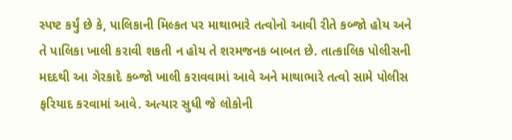સ્પષ્ટ કર્યું છે કે, પાલિકાની મિલ્કત પર માથાભારે તત્વોનો આવી રીતે કબ્જો હોય અને તે પાલિકા ખાલી કરાવી શકતી ન હોય તે શરમજનક બાબત છે. તાત્કાલિક પોલીસની મદદથી આ ગેરકાદે કબ્જો ખાલી કરાવવામાં આવે અને માથાભારે તત્વો સામે પોલીસ ફરિયાદ કરવામાં આવે. અત્યાર સુધી જે લોકોની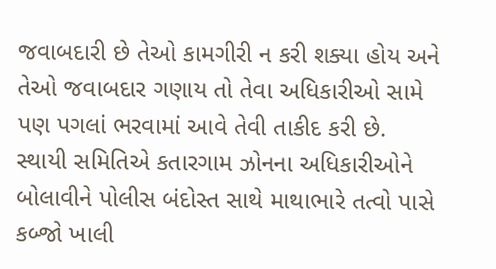જવાબદારી છે તેઓ કામગીરી ન કરી શક્યા હોય અને તેઓ જવાબદાર ગણાય તો તેવા અધિકારીઓ સામે પણ પગલાં ભરવામાં આવે તેવી તાકીદ કરી છે.
સ્થાયી સમિતિએ કતારગામ ઝોનના અધિકારીઓને બોલાવીને પોલીસ બંદોસ્ત સાથે માથાભારે તત્વો પાસે કબ્જો ખાલી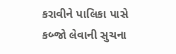કરાવીને પાલિકા પાસે કબ્જો લેવાની સુચના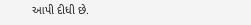આપી દીધી છે.